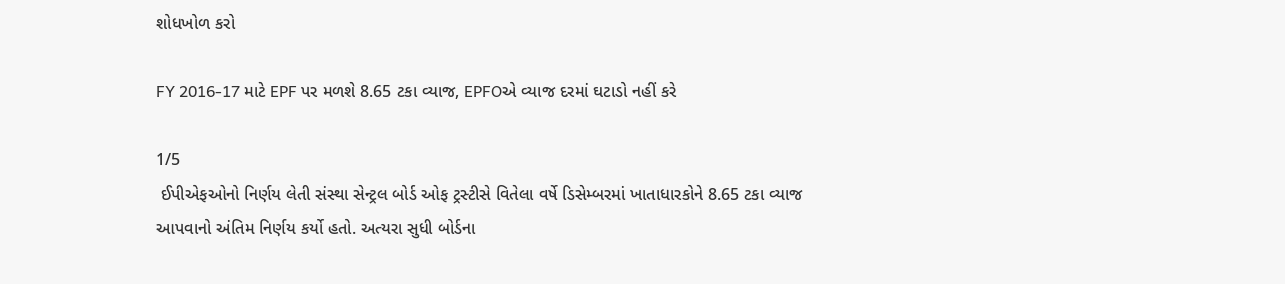શોધખોળ કરો

FY 2016-17 માટે EPF પર મળશે 8.65 ટકા વ્યાજ, EPFOએ વ્યાજ દરમાં ઘટાડો નહીં કરે

1/5
 ઈપીએફઓનો નિર્ણય લેતી સંસ્થા સેન્ટ્રલ બોર્ડ ઓફ ટ્રસ્ટીસે વિતેલા વર્ષે ડિસેમ્બરમાં ખાતાધારકોને 8.65 ટકા વ્યાજ આપવાનો અંતિમ નિર્ણય કર્યો હતો. અત્યરા સુધી બોર્ડના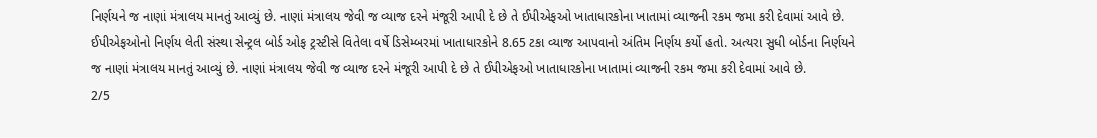નિર્ણયને જ નાણાં મંત્રાલય માનતું આવ્યું છે. નાણાં મંત્રાલય જેવી જ વ્યાજ દરને મંજૂરી આપી દે છે તે ઈપીએફઓ ખાતાધારકોના ખાતામાં વ્યાજની રકમ જમા કરી દેવામાં આવે છે.
ઈપીએફઓનો નિર્ણય લેતી સંસ્થા સેન્ટ્રલ બોર્ડ ઓફ ટ્રસ્ટીસે વિતેલા વર્ષે ડિસેમ્બરમાં ખાતાધારકોને 8.65 ટકા વ્યાજ આપવાનો અંતિમ નિર્ણય કર્યો હતો. અત્યરા સુધી બોર્ડના નિર્ણયને જ નાણાં મંત્રાલય માનતું આવ્યું છે. નાણાં મંત્રાલય જેવી જ વ્યાજ દરને મંજૂરી આપી દે છે તે ઈપીએફઓ ખાતાધારકોના ખાતામાં વ્યાજની રકમ જમા કરી દેવામાં આવે છે.
2/5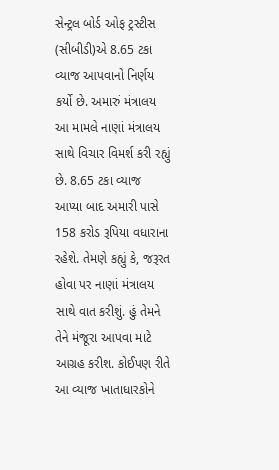સેન્ટ્રલ બોર્ડ ઓફ ટ્રસ્ટીસ (સીબીડી)એ 8.65 ટકા વ્યાજ આપવાનો નિર્ણય કર્યો છે. અમારું મંત્રાલય આ મામલે નાણાં મંત્રાલય સાથે વિચાર વિમર્શ કરી રહ્યું છે. 8.65 ટકા વ્યાજ આપ્યા બાદ અમારી પાસે 158 કરોડ રૂપિયા વધારાના રહેશે. તેમણે કહ્યું કે, જરૂરત હોવા પર નાણાં મંત્રાલય સાથે વાત કરીશું. હું તેમને તેને મંજૂરા આપવા માટે આગ્રહ કરીશ. કોઈપણ રીતે આ વ્યાજ ખાતાધારકોને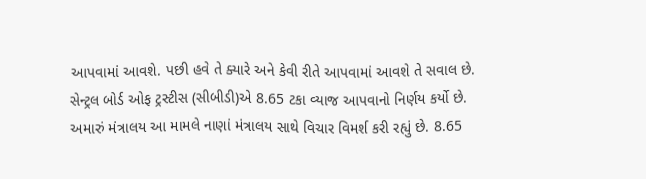આપવામાં આવશે. પછી હવે તે ક્યારે અને કેવી રીતે આપવામાં આવશે તે સવાલ છે.
સેન્ટ્રલ બોર્ડ ઓફ ટ્રસ્ટીસ (સીબીડી)એ 8.65 ટકા વ્યાજ આપવાનો નિર્ણય કર્યો છે. અમારું મંત્રાલય આ મામલે નાણાં મંત્રાલય સાથે વિચાર વિમર્શ કરી રહ્યું છે. 8.65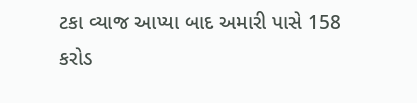ટકા વ્યાજ આપ્યા બાદ અમારી પાસે 158 કરોડ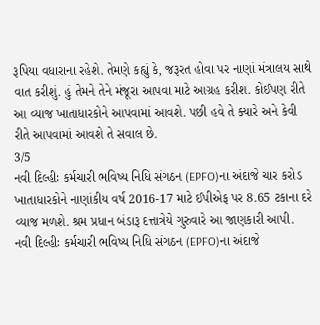રૂપિયા વધારાના રહેશે. તેમણે કહ્યું કે, જરૂરત હોવા પર નાણાં મંત્રાલય સાથે વાત કરીશું. હું તેમને તેને મંજૂરા આપવા માટે આગ્રહ કરીશ. કોઈપણ રીતે આ વ્યાજ ખાતાધારકોને આપવામાં આવશે. પછી હવે તે ક્યારે અને કેવી રીતે આપવામાં આવશે તે સવાલ છે.
3/5
નવી દિલ્હીઃ કર્મચારી ભવિષ્ય નિધિ સંગઠન (EPFO)ના અંદાજે ચાર કરોડ ખાતાધારકોને નાણાંકીય વર્ષ 2016-17 માટે ઈપીએફ પર 8.65 ટકાના દરે વ્યાજ મળશે. શ્રમ પ્રધાન બંડારૂ દત્તાત્રેયે ગુરુવારે આ જાણકારી આપી.
નવી દિલ્હીઃ કર્મચારી ભવિષ્ય નિધિ સંગઠન (EPFO)ના અંદાજે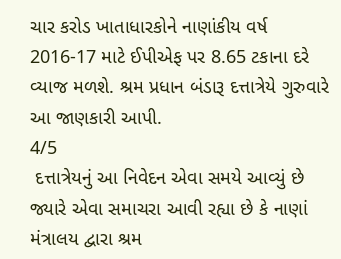ચાર કરોડ ખાતાધારકોને નાણાંકીય વર્ષ 2016-17 માટે ઈપીએફ પર 8.65 ટકાના દરે વ્યાજ મળશે. શ્રમ પ્રધાન બંડારૂ દત્તાત્રેયે ગુરુવારે આ જાણકારી આપી.
4/5
 દત્તાત્રેયનું આ નિવેદન એવા સમયે આવ્યું છે જ્યારે એવા સમાચરા આવી રહ્યા છે કે નાણાં મંત્રાલય દ્વારા શ્રમ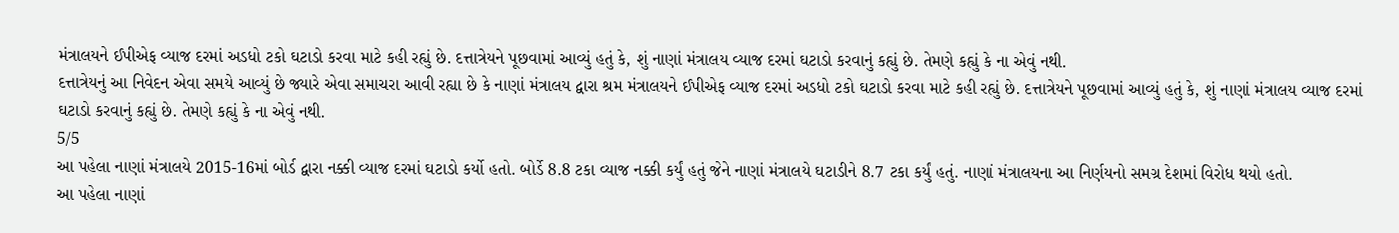મંત્રાલયને ઈપીએફ વ્યાજ દરમાં અડધો ટકો ઘટાડો કરવા માટે કહી રહ્યું છે. દત્તાત્રેયને પૂછવામાં આવ્યું હતું કે, શું નાણાં મંત્રાલય વ્યાજ દરમાં ઘટાડો કરવાનું કહ્યું છે. તેમણે કહ્યું કે ના એવું નથી.
દત્તાત્રેયનું આ નિવેદન એવા સમયે આવ્યું છે જ્યારે એવા સમાચરા આવી રહ્યા છે કે નાણાં મંત્રાલય દ્વારા શ્રમ મંત્રાલયને ઈપીએફ વ્યાજ દરમાં અડધો ટકો ઘટાડો કરવા માટે કહી રહ્યું છે. દત્તાત્રેયને પૂછવામાં આવ્યું હતું કે, શું નાણાં મંત્રાલય વ્યાજ દરમાં ઘટાડો કરવાનું કહ્યું છે. તેમણે કહ્યું કે ના એવું નથી.
5/5
આ પહેલા નાણાં મંત્રાલયે 2015-16માં બોર્ડ દ્વારા નક્કી વ્યાજ દરમાં ઘટાડો કર્યો હતો. બોર્ડે 8.8 ટકા વ્યાજ નક્કી કર્યું હતું જેને નાણાં મંત્રાલયે ઘટાડીને 8.7 ટકા કર્યું હતું. નાણાં મંત્રાલયના આ નિર્ણયનો સમગ્ર દેશમાં વિરોધ થયો હતો.
આ પહેલા નાણાં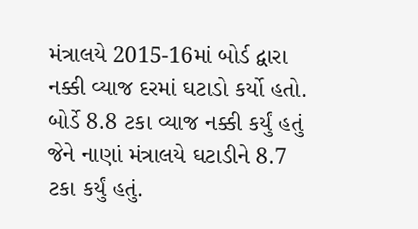મંત્રાલયે 2015-16માં બોર્ડ દ્વારા નક્કી વ્યાજ દરમાં ઘટાડો કર્યો હતો. બોર્ડે 8.8 ટકા વ્યાજ નક્કી કર્યું હતું જેને નાણાં મંત્રાલયે ઘટાડીને 8.7 ટકા કર્યું હતું.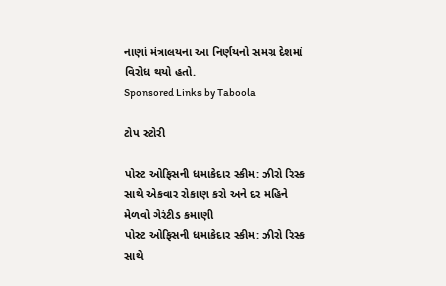નાણાં મંત્રાલયના આ નિર્ણયનો સમગ્ર દેશમાં વિરોધ થયો હતો.
Sponsored Links by Taboola

ટોપ સ્ટોરી

પોસ્ટ ઓફિસની ધમાકેદાર સ્કીમ: ઝીરો રિસ્ક સાથે એકવાર રોકાણ કરો અને દર મહિને મેળવો ગેરંટીડ કમાણી
પોસ્ટ ઓફિસની ધમાકેદાર સ્કીમ: ઝીરો રિસ્ક સાથે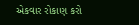એકવાર રોકાણ કરો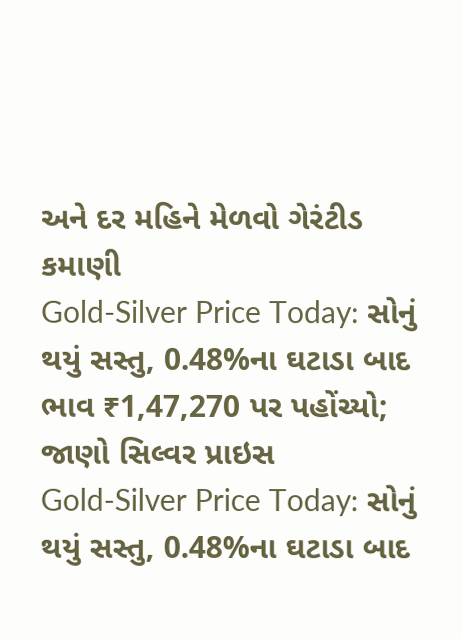અને દર મહિને મેળવો ગેરંટીડ કમાણી
Gold-Silver Price Today: સોનું થયું સસ્તુ, 0.48%ના ઘટાડા બાદ ભાવ ₹1,47,270 પર પહોંચ્યો; જાણો સિલ્વર પ્રાઇસ
Gold-Silver Price Today: સોનું થયું સસ્તુ, 0.48%ના ઘટાડા બાદ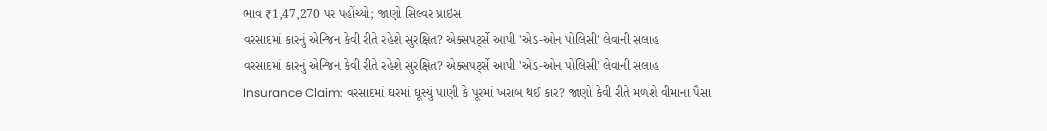ભાવ ₹1,47,270 પર પહોંચ્યો; જાણો સિલ્વર પ્રાઇસ
વરસાદમાં કારનું એન્જિન કેવી રીતે રહેશે સુરક્ષિત? એક્સપર્ટ્સે આપી 'એડ-ઓન પોલિસી' લેવાની સલાહ
વરસાદમાં કારનું એન્જિન કેવી રીતે રહેશે સુરક્ષિત? એક્સપર્ટ્સે આપી 'એડ-ઓન પોલિસી' લેવાની સલાહ
Insurance Claim: વરસાદમાં ઘરમાં ઘૂસ્યું પાણી કે પૂરમાં ખરાબ થઈ કાર? જાણો કેવી રીતે મળશે વીમાના પૈસા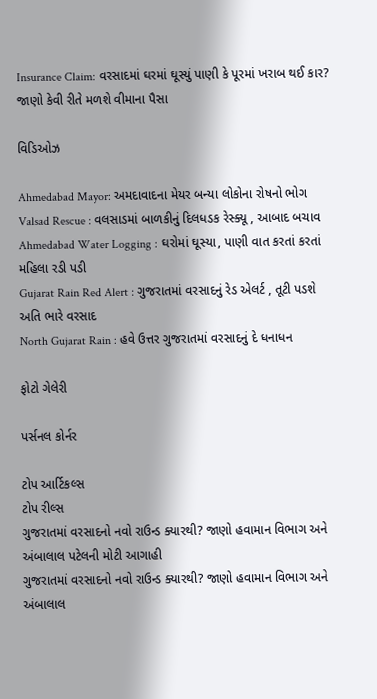Insurance Claim: વરસાદમાં ઘરમાં ઘૂસ્યું પાણી કે પૂરમાં ખરાબ થઈ કાર? જાણો કેવી રીતે મળશે વીમાના પૈસા

વિડિઓઝ

Ahmedabad Mayor: અમદાવાદના મેયર બન્યા લોકોના રોષનો ભોગ
Valsad Rescue : વલસાડમાં બાળકીનું દિલધડક રેસ્ક્યૂ , આબાદ બચાવ
Ahmedabad Water Logging : ઘરોમાં ઘૂસ્યા, પાણી વાત કરતાં કરતાં મહિલા રડી પડી
Gujarat Rain Red Alert : ગુજરાતમાં વરસાદનું રેડ એલર્ટ , તૂટી પડશે અતિ ભારે વરસાદ
North Gujarat Rain : હવે ઉત્તર ગુજરાતમાં વરસાદનું દે ધનાધન

ફોટો ગેલેરી

પર્સનલ કોર્નર

ટોપ આર્ટિકલ્સ
ટોપ રીલ્સ
ગુજરાતમાં વરસાદનો નવો રાઉન્ડ ક્યારથી? જાણો હવામાન વિભાગ અને અંબાલાલ પટેલની મોટી આગાહી
ગુજરાતમાં વરસાદનો નવો રાઉન્ડ ક્યારથી? જાણો હવામાન વિભાગ અને અંબાલાલ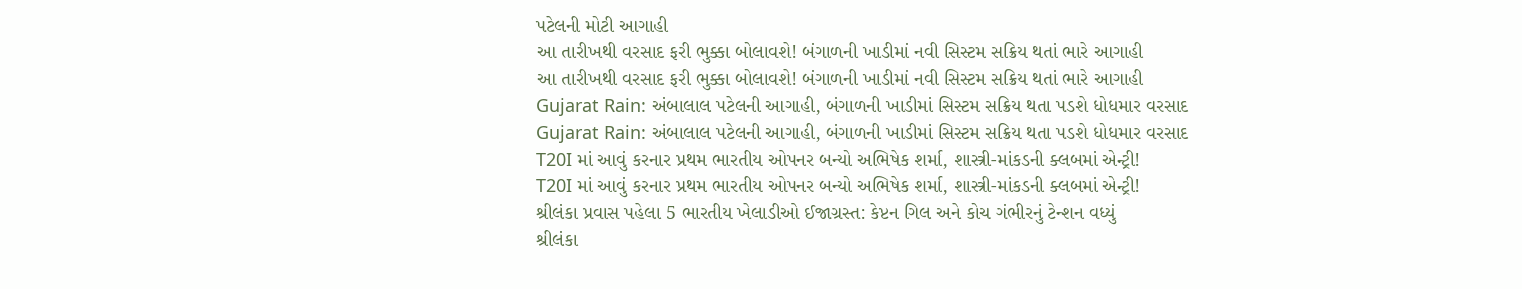પટેલની મોટી આગાહી
આ તારીખથી વરસાદ ફરી ભુક્કા બોલાવશે! બંગાળની ખાડીમાં નવી સિસ્ટમ સક્રિય થતાં ભારે આગાહી
આ તારીખથી વરસાદ ફરી ભુક્કા બોલાવશે! બંગાળની ખાડીમાં નવી સિસ્ટમ સક્રિય થતાં ભારે આગાહી
Gujarat Rain: અંબાલાલ પટેલની આગાહી, બંગાળની ખાડીમાં સિસ્ટમ સક્રિય થતા પડશે ધોધમાર વરસાદ
Gujarat Rain: અંબાલાલ પટેલની આગાહી, બંગાળની ખાડીમાં સિસ્ટમ સક્રિય થતા પડશે ધોધમાર વરસાદ
T20I માં આવું કરનાર પ્રથમ ભારતીય ઓપનર બન્યો અભિષેક શર્મા, શાસ્ત્રી-માંકડની ક્લબમાં એન્ટ્રી!
T20I માં આવું કરનાર પ્રથમ ભારતીય ઓપનર બન્યો અભિષેક શર્મા, શાસ્ત્રી-માંકડની ક્લબમાં એન્ટ્રી!
શ્રીલંકા પ્રવાસ પહેલા 5 ભારતીય ખેલાડીઓ ઈજાગ્રસ્ત: કેપ્ટન ગિલ અને કોચ ગંભીરનું ટેન્શન વધ્યું
શ્રીલંકા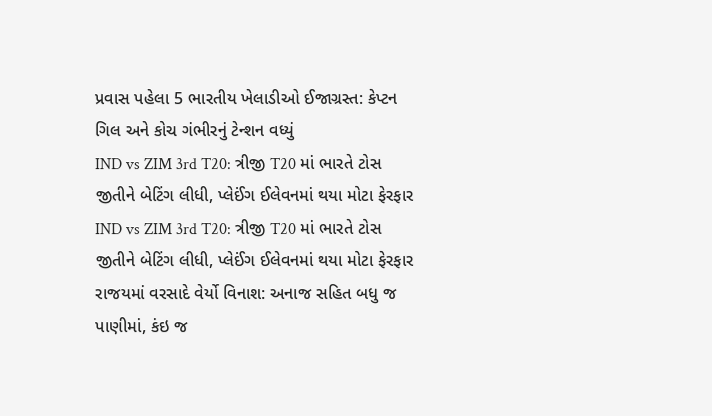પ્રવાસ પહેલા 5 ભારતીય ખેલાડીઓ ઈજાગ્રસ્ત: કેપ્ટન ગિલ અને કોચ ગંભીરનું ટેન્શન વધ્યું
IND vs ZIM 3rd T20: ત્રીજી T20 માં ભારતે ટોસ જીતીને બેટિંગ લીધી, પ્લેઈંગ ઈલેવનમાં થયા મોટા ફેરફાર
IND vs ZIM 3rd T20: ત્રીજી T20 માં ભારતે ટોસ જીતીને બેટિંગ લીધી, પ્લેઈંગ ઈલેવનમાં થયા મોટા ફેરફાર
રાજયમાં વરસાદે વેર્યો વિનાશ: અનાજ સહિત બધુ જ પાણીમાં, કંઇ જ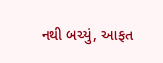નથી બચ્યું, આફત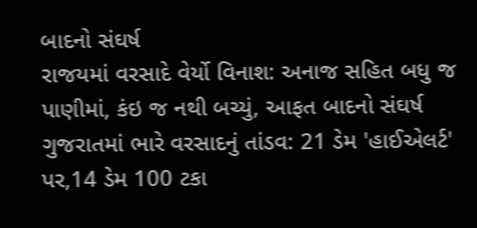બાદનો સંઘર્ષ
રાજયમાં વરસાદે વેર્યો વિનાશ: અનાજ સહિત બધુ જ પાણીમાં, કંઇ જ નથી બચ્યું, આફત બાદનો સંઘર્ષ
ગુજરાતમાં ભારે વરસાદનું તાંડવ: 21 ડેમ 'હાઈએલર્ટ' પર,14 ડેમ 100 ટકા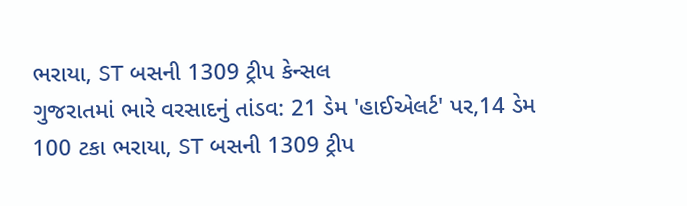ભરાયા, ST બસની 1309 ટ્રીપ કેન્સલ
ગુજરાતમાં ભારે વરસાદનું તાંડવ: 21 ડેમ 'હાઈએલર્ટ' પર,14 ડેમ 100 ટકા ભરાયા, ST બસની 1309 ટ્રીપ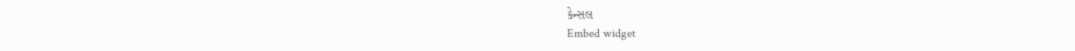કેન્સલ
Embed widget